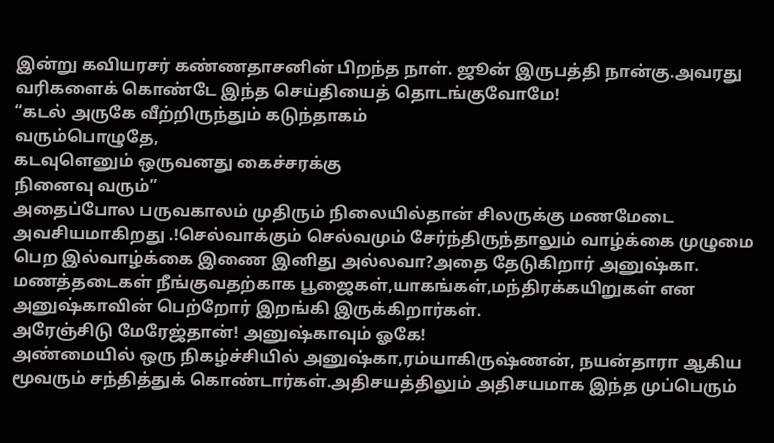இன்று கவியரசர் கண்ணதாசனின் பிறந்த நாள். ஜூன் இருபத்தி நான்கு.அவரது வரிகளைக் கொண்டே இந்த செய்தியைத் தொடங்குவோமே!
“கடல் அருகே வீற்றிருந்தும் கடுந்தாகம்
வரும்பொழுதே,
கடவுளெனும் ஒருவனது கைச்சரக்கு
நினைவு வரும்”
அதைப்போல பருவகாலம் முதிரும் நிலையில்தான் சிலருக்கு மணமேடை அவசியமாகிறது .!செல்வாக்கும் செல்வமும் சேர்ந்திருந்தாலும் வாழ்க்கை முழுமை பெற இல்வாழ்க்கை இணை இனிது அல்லவா?அதை தேடுகிறார் அனுஷ்கா.
மணத்தடைகள் நீங்குவதற்காக பூஜைகள்,யாகங்கள்,மந்திரக்கயிறுகள் என அனுஷ்காவின் பெற்றோர் இறங்கி இருக்கிறார்கள்.
அரேஞ்சிடு மேரேஜ்தான்! அனுஷ்காவும் ஓகே!
அண்மையில் ஒரு நிகழ்ச்சியில் அனுஷ்கா,ரம்யாகிருஷ்ணன், நயன்தாரா ஆகிய மூவரும் சந்தித்துக் கொண்டார்கள்.அதிசயத்திலும் அதிசயமாக இந்த முப்பெரும்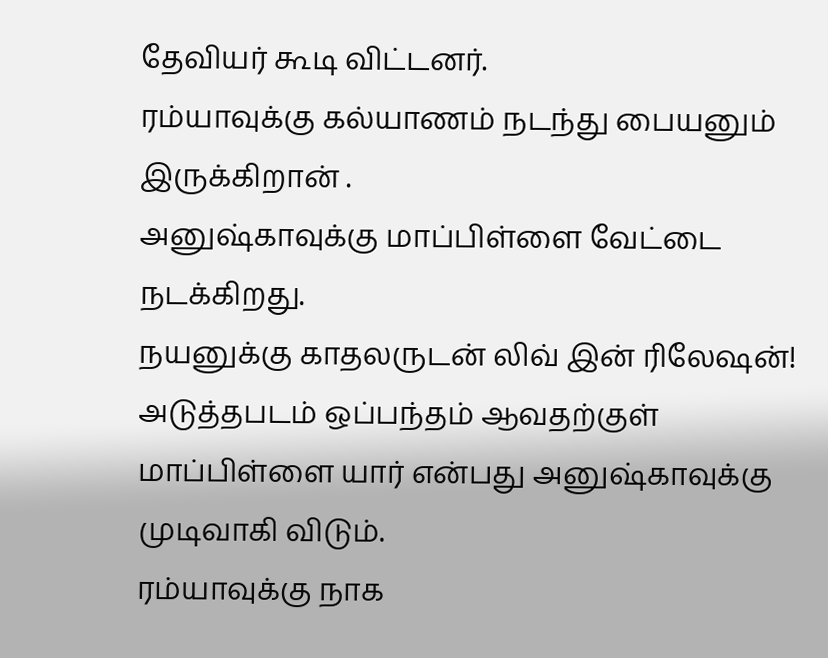தேவியர் கூடி விட்டனர்.
ரம்யாவுக்கு கல்யாணம் நடந்து பையனும் இருக்கிறான் .
அனுஷ்காவுக்கு மாப்பிள்ளை வேட்டை நடக்கிறது.
நயனுக்கு காதலருடன் லிவ் இன் ரிலேஷன்!
அடுத்தபடம் ஒப்பந்தம் ஆவதற்குள் மாப்பிள்ளை யார் என்பது அனுஷ்காவுக்கு முடிவாகி விடும்.
ரம்யாவுக்கு நாக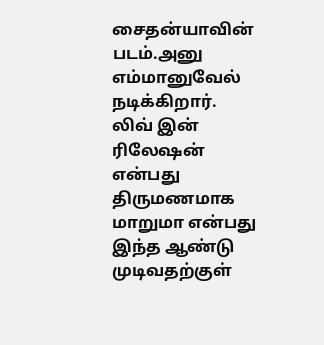சைதன்யாவின் படம்.அனு எம்மானுவேல் நடிக்கிறார்.
லிவ் இன் ரிலேஷன் என்பது திருமணமாக மாறுமா என்பது இந்த ஆண்டு முடிவதற்குள்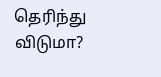தெரிந்து விடுமா?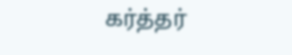கர்த்தர்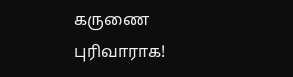கருணை புரிவாராக!